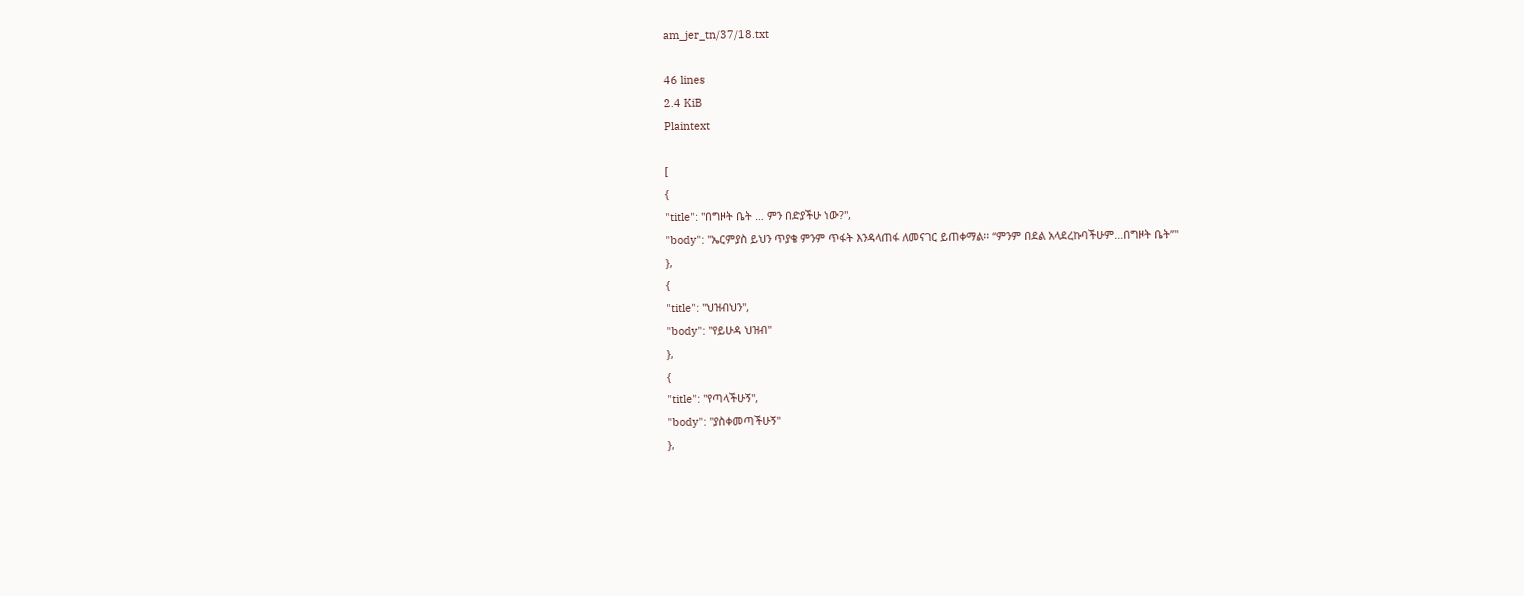am_jer_tn/37/18.txt

46 lines
2.4 KiB
Plaintext

[
{
"title": "በግዞት ቤት … ምን በድያችሁ ነው?",
"body": "ኤርምያስ ይህን ጥያቄ ምንም ጥፋት እንዳላጠፋ ለመናገር ይጠቀማል፡፡ “ምንም በደል አላደረኩባችሁም…በግዞት ቤት”"
},
{
"title": "ህዝብህን",
"body": "የይሁዳ ህዝብ"
},
{
"title": "የጣላችሁኝ",
"body": "ያስቀመጣችሁኝ"
},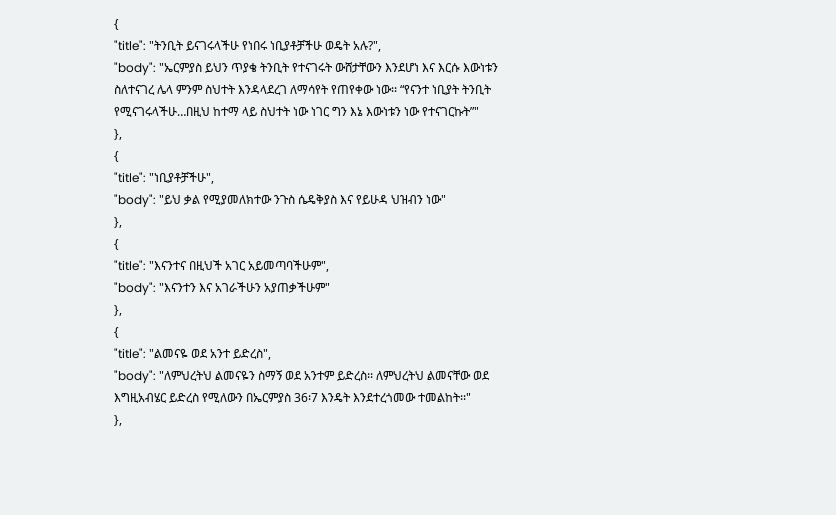{
"title": "ትንቢት ይናገሩላችሁ የነበሩ ነቢያቶቻችሁ ወዴት አሉ?",
"body": "ኤርምያስ ይህን ጥያቄ ትንቢት የተናገሩት ውሸታቸውን እንደሆነ እና እርሱ እውነቱን ስለተናገረ ሌላ ምንም ስህተት እንዳላደረገ ለማሳየት የጠየቀው ነው፡፡ “የናንተ ነቢያት ትንቢት የሚናገሩላችሁ…በዚህ ከተማ ላይ ስህተት ነው ነገር ግን እኔ እውነቱን ነው የተናገርኩት”"
},
{
"title": "ነቢያቶቻችሁ",
"body": "ይህ ቃል የሚያመለክተው ንጉስ ሴዴቅያስ እና የይሁዳ ህዝብን ነው"
},
{
"title": "እናንተና በዚህች አገር አይመጣባችሁም",
"body": "እናንተን እና አገራችሁን አያጠቃችሁም"
},
{
"title": "ልመናዬ ወደ አንተ ይድረስ",
"body": "ለምህረትህ ልመናዬን ስማኝ ወደ አንተም ይድረስ፡፡ ለምህረትህ ልመናቸው ወደ እግዚአብሄር ይድረስ የሚለውን በኤርምያስ 36፡7 እንዴት እንደተረጎመው ተመልከት፡፡"
},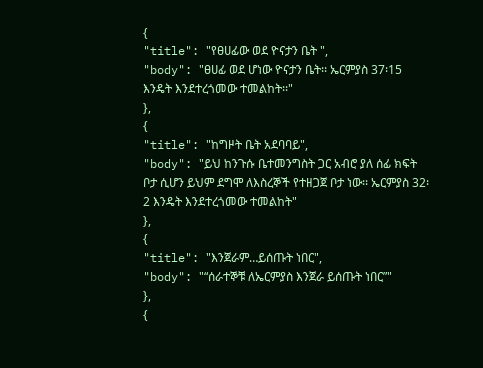{
"title": "የፀሀፊው ወደ ዮናታን ቤት ",
"body": "ፀሀፊ ወደ ሆነው ዮናታን ቤት፡፡ ኤርምያስ 37፡15 እንዴት እንደተረጎመው ተመልከት፡፡"
},
{
"title": "ከግዞት ቤት አደባባይ",
"body": "ይህ ከንጉሱ ቤተመንግስት ጋር አብሮ ያለ ሰፊ ክፍት ቦታ ሲሆን ይህም ደግሞ ለእስረኞች የተዘጋጀ ቦታ ነው፡፡ ኤርምያስ 32፡2 እንዴት እንደተረጎመው ተመልከት"
},
{
"title": "እንጀራም…ይሰጡት ነበር",
"body": "“ሰራተኞቹ ለኤርምያስ እንጀራ ይሰጡት ነበር”"
},
{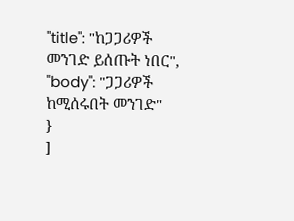"title": "ከጋጋሪዎች መንገድ ይሰጡት ነበር",
"body": "ጋጋሪዎች ከሚሰሩበት መንገድ"
}
]